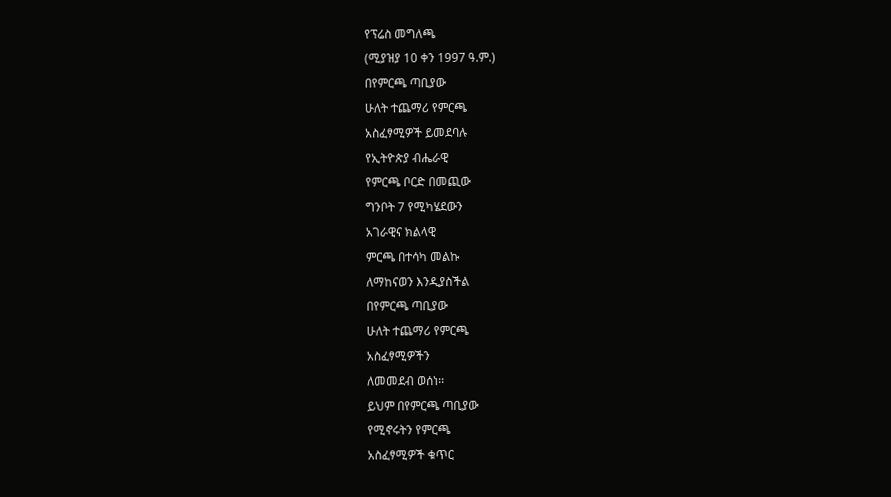የፕሬስ መግለጫ
(ሚያዝያ 10 ቀን 1997 ዓ.ም.)
በየምርጫ ጣቢያው
ሁለት ተጨማሪ የምርጫ
አስፈፃሚዎች ይመደባሉ
የኢትዮጵያ ብሔራዊ
የምርጫ ቦርድ በመጪው
ግንቦት 7 የሚካሄደውን
አገራዊና ክልላዊ
ምርጫ በተሳካ መልኩ
ለማከናወን እንዲያስችል
በየምርጫ ጣቢያው
ሁለት ተጨማሪ የምርጫ
አስፈፃሚዎችን
ለመመደብ ወሰነ፡፡
ይህም በየምርጫ ጣቢያው
የሚኖሩትን የምርጫ
አስፈፃሚዎች ቁጥር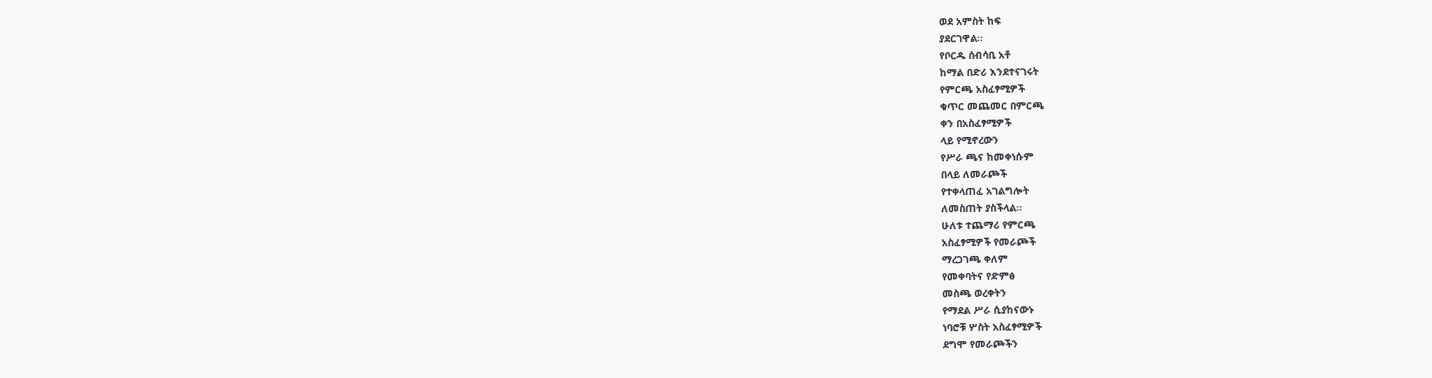ወደ አምስት ከፍ
ያደርገዋል፡፡
የቦርዱ ሰብሳቢ አቶ
ከማል በድሪ እንደተናገሩት
የምርጫ አስፈፃሚዎች
ቁጥር መጨመር በምርጫ
ቀን በአስፈፃሚዎች
ላይ የሚኖረውን
የሥራ ጫና ከመቀነሱም
በላይ ለመራጮች
የተቀላጠፈ አገልግሎት
ለመስጠት ያስችላል፡፡
ሁለቱ ተጨማሪ የምርጫ
አስፈፃሚዎች የመራጮች
ማረጋገጫ ቀለም
የመቀባትና የድምፅ
መስጫ ወረቀትን
የማደል ሥራ ሲያከናውኑ
ነባሮቹ ሦስት አስፈፃሚዎች
ደግሞ የመራጮችን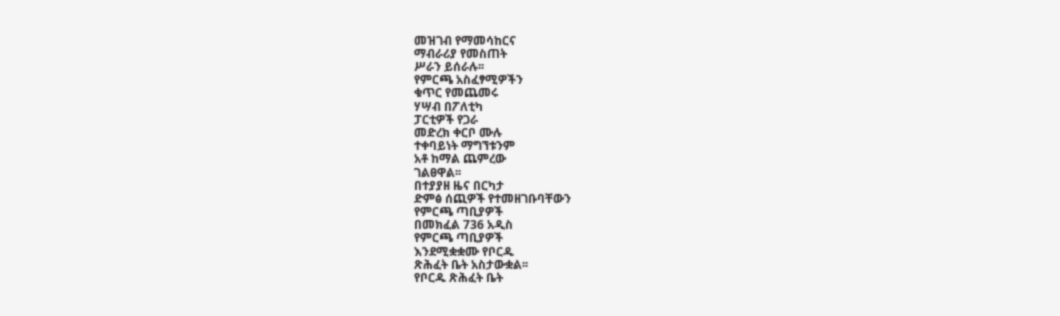መዝገብ የማመሳከርና
ማብራሪያ የመስጠት
ሥራን ይሰራሉ፡፡
የምርጫ አስፈፃሚዎችን
ቁጥር የመጨመሩ
ሃሣብ በፖለቲካ
ፓርቲዎች የጋራ
መድረክ ቀርቦ ሙሉ
ተቀባይነት ማግኘቱንም
አቶ ከማል ጨምረው
ገልፀዋል፡፡
በተያያዘ ዜና በርካታ
ድምፅ ሰጪዎች የተመዘገቡባቸውን
የምርጫ ጣቢያዎች
በመክፈል 736 አዲስ
የምርጫ ጣቢያዎች
እንደሚቋቋሙ የቦርዱ
ጽሕፈት ቤት አስታውቋል፡፡
የቦርዱ ጽሕፈት ቤት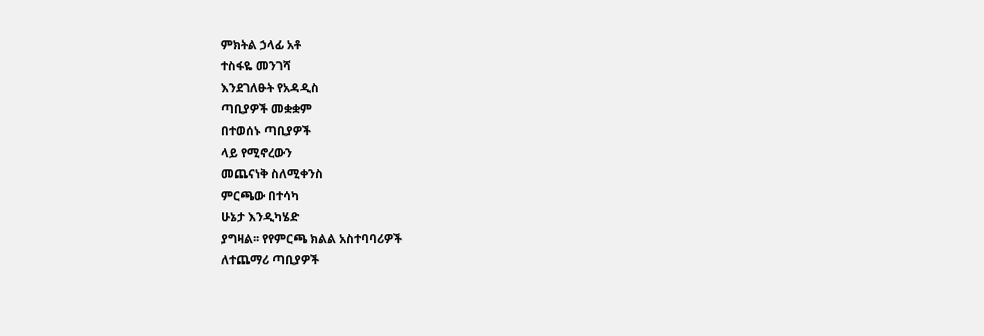ምክትል ኃላፊ አቶ
ተስፋዬ መንገሻ
እንደገለፁት የአዳዲስ
ጣቢያዎች መቋቋም
በተወሰኑ ጣቢያዎች
ላይ የሚኖረውን
መጨናነቅ ስለሚቀንስ
ምርጫው በተሳካ
ሁኔታ እንዲካሄድ
ያግዛል፡፡ የየምርጫ ክልል አስተባባሪዎች
ለተጨማሪ ጣቢያዎች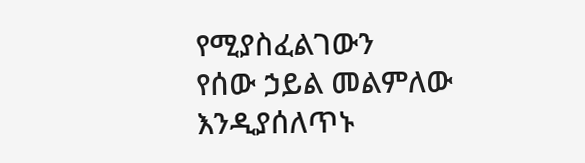የሚያስፈልገውን
የሰው ኃይል መልምለው
እንዲያሰለጥኑ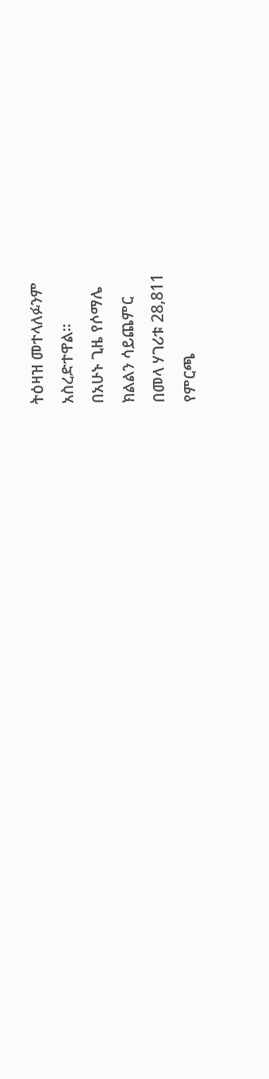ትዕዛዝ መተላለፉንም
አስረድተዋል፡፡
በአሁኑ ጊዜ የሶማሌ
ክልልን ሳይጨምር
በመላ ሃገሪቱ 28,811
የምርጫ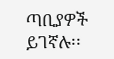ጣቢያዎች
ይገኛሉ፡፡